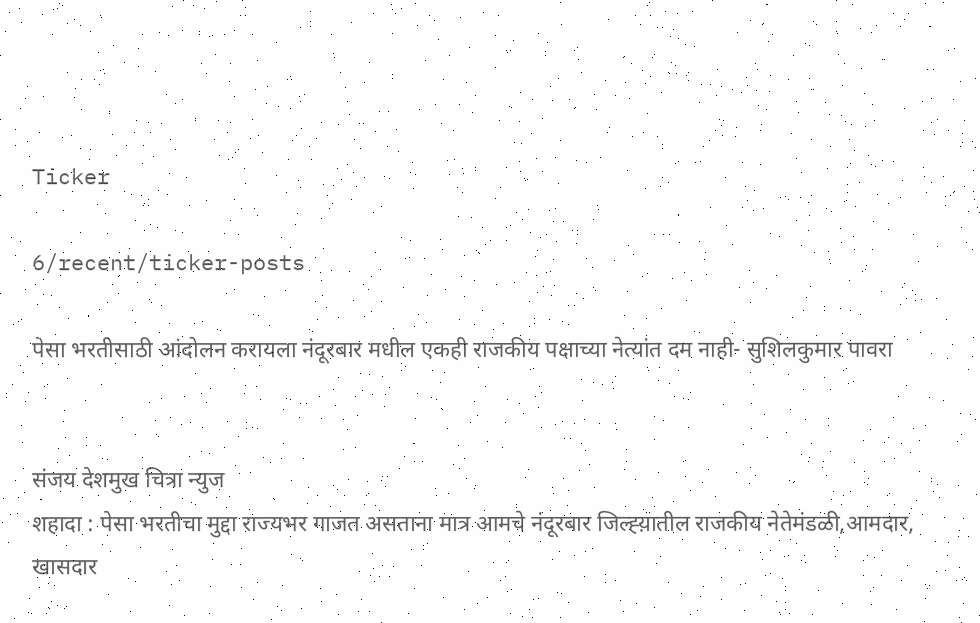Ticker

6/recent/ticker-posts

पेसा भरतीसाठी आंदोलन करायला नंदूरबार मधील एकही राजकीय पक्षाच्या नेत्यांत दम नाही- सुशिलकुमार पावरा


संजय देशमुख चित्रा न्युज
शहादा : पेसा भरतीचा मुद्दा राज्यभर गाजत असताना मात्र आमचे नंदूरबार जिल्ह्य़ातील राजकीय नेतेमंडळी,आमदार, खासदार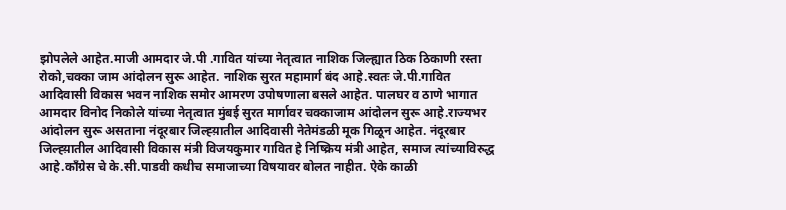झोपलेले आहेत.माजी आमदार जे.पी .गावित यांच्या नेतृत्वात नाशिक जिल्ह्यात ठिक ठिकाणी रस्ता रोको,चक्का जाम आंदोलन सुरू आहेत. नाशिक सुरत महामार्ग बंद आहे.स्वतः जे.पी.गावित आदिवासी विकास भवन नाशिक समोर आमरण उपोषणाला बसले आहेत. पालघर व ठाणे भागात आमदार विनोद निकोले यांच्या नेतृत्वात मुंबई सुरत मार्गावर चक्काजाम आंदोलन सुरू आहे.राज्यभर आंदोलन सुरू असताना नंदूरबार जिल्ह्य़ातील आदिवासी नेतेमंडळी मूक गिळून आहेत. नंदूरबार जिल्ह्य़ातील आदिवासी विकास मंत्री विजयकुमार गावित हे निष्क्रिय मंत्री आहेत, समाज त्यांच्याविरुद्ध आहे.काँग्रेस चे के.सी.पाडवी कधीच समाजाच्या विषयावर बोलत नाहीत. ऐके काळी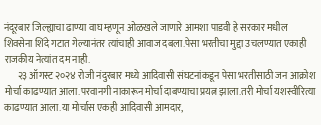नंदूरबार जिल्ह्याचा ढाण्या वाघ म्हणून ओळखले जाणारे आमशा पाडवी हे सरकार मधील शिवसेना शिंदे गटात गेल्यानंतर त्यांचाही आवाज दबला.पेसा भरतीचा मुद्दा उचलण्यात एकाही राजकीय नेत्यांत दम नाही.
       २३ ऑगस्ट २०२४ रोजी नंदुरबार मध्ये आदिवासी संघटनांकडून पेसा भरतीसाठी जन आक्रोश मोर्चा काढण्यात आला.परवानगी नाकारून मोर्चा दाबण्याचा प्रयत्न झाला.तरी मोर्चा यशस्वीरित्या काढण्यात आला.या मोर्चास एकही आदिवासी आमदार,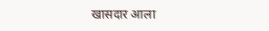खासदार आला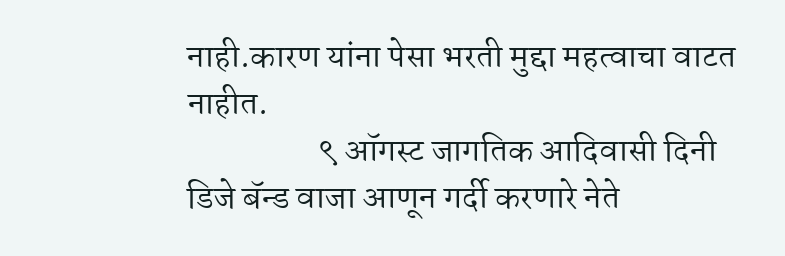नाही.कारण यांना पेसा भरती मुद्दा महत्वाचा वाटत नाहीत.
                   ९ ऑगस्ट जागतिक आदिवासी दिनी डिजे बॅन्ड वाजा आणून गर्दी करणारे नेते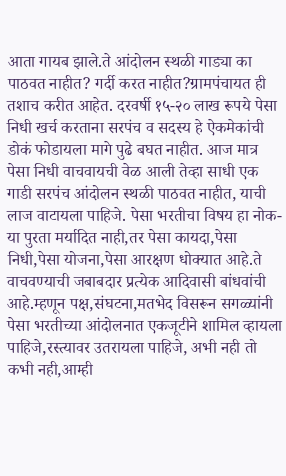आता गायब झाले.ते आंदोलन स्थळी गाड्या का पाठवत नाहीत? गर्दी करत नाहीत?ग्रामपंचायत ही तशाच करीत आहेत. दरवर्षी १५-२० लाख रूपये पेसा निधी खर्च करताना सरपंच व सदस्य हे ऐकमेकांची डोकं फोडायला मागे पुढे बघत नाहीत. आज मात्र पेसा निधी वाचवायची वेळ आली तेव्हा साधी एक गाडी सरपंच आंदोलन स्थळी पाठवत नाहीत, याची लाज वाटायला पाहिजे. पेसा भरतीचा विषय हा नोक-या पुरता मर्यादित नाही,तर पेसा कायदा,पेसा निधी,पेसा योजना,पेसा आरक्षण धोक्यात आहे.ते वाचवण्याची जबाबदार प्रत्येक आदिवासी बांधवांची आहे.म्हणून पक्ष,संघटना,मतभेद विसरून सगळ्यांनी पेसा भरतीच्या आंदोलनात एकजूटीने शामिल व्हायला पाहिजे,रस्त्यावर उतरायला पाहिजे, अभी नही तो कभी नही,आम्ही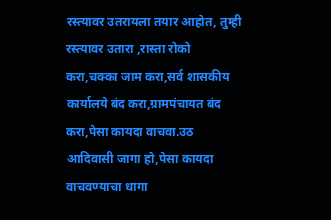रस्त्यावर उतरायला तयार आहोत, तुम्ही रस्त्यावर उतारा ,रास्ता रोको करा,चक्का जाम करा,सर्व शासकीय कार्यालये बंद करा,ग्रामपंचायत बंद करा,पेसा कायदा वाचवा.उठ आदिवासी जागा हो,पेसा कायदा वाचवण्याचा धागा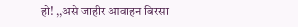हो! ,,असे जाहीर आवाहन बिरसा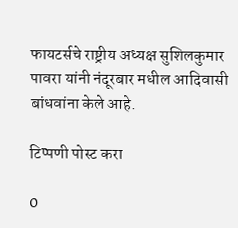फायटर्सचे राष्ट्रीय अध्यक्ष सुशिलकुमार पावरा यांनी नंदूरबार मधील आदिवासी बांधवांना केले आहे.

टिप्पणी पोस्ट करा

0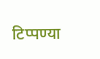टिप्पण्या